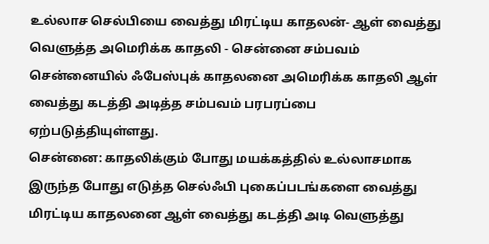உல்லாச செல்பியை வைத்து மிரட்டிய காதலன்- ஆள் வைத்து வெளுத்த அமெரிக்க காதலி - சென்னை சம்பவம்
சென்னையில் ஃபேஸ்புக் காதலனை அமெரிக்க காதலி ஆள் வைத்து கடத்தி அடித்த சம்பவம் பரபரப்பை ஏற்படுத்தியுள்ளது.
சென்னை: காதலிக்கும் போது மயக்கத்தில் உல்லாசமாக இருந்த போது எடுத்த செல்ஃபி புகைப்படங்களை வைத்து மிரட்டிய காதலனை ஆள் வைத்து கடத்தி அடி வெளுத்து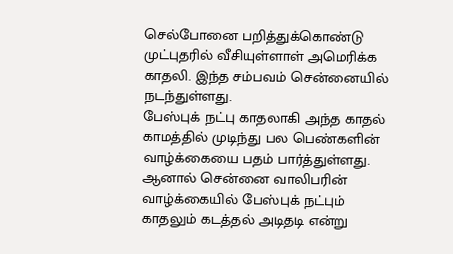செல்போனை பறித்துக்கொண்டு முட்புதரில் வீசியுள்ளாள் அமெரிக்க காதலி. இந்த சம்பவம் சென்னையில் நடந்துள்ளது.
பேஸ்புக் நட்பு காதலாகி அந்த காதல் காமத்தில் முடிந்து பல பெண்களின் வாழ்க்கையை பதம் பார்த்துள்ளது. ஆனால் சென்னை வாலிபரின் வாழ்க்கையில் பேஸ்புக் நட்பும் காதலும் கடத்தல் அடிதடி என்று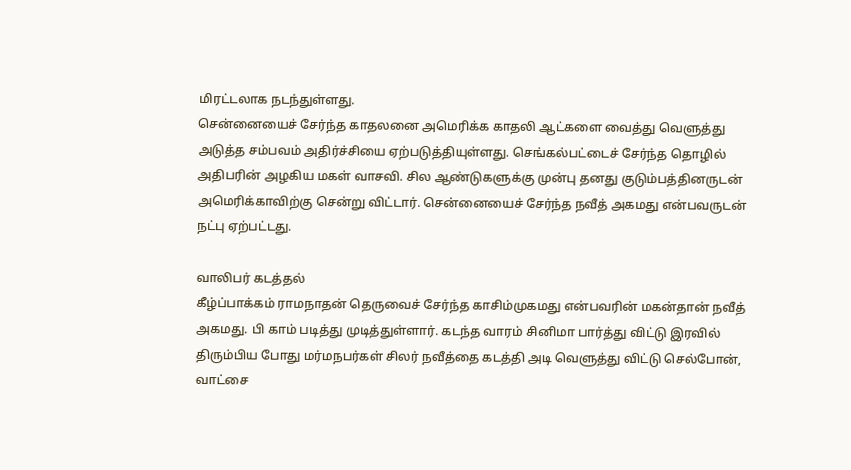மிரட்டலாக நடந்துள்ளது.
சென்னையைச் சேர்ந்த காதலனை அமெரிக்க காதலி ஆட்களை வைத்து வெளுத்து அடுத்த சம்பவம் அதிர்ச்சியை ஏற்படுத்தியுள்ளது. செங்கல்பட்டைச் சேர்ந்த தொழில் அதிபரின் அழகிய மகள் வாசவி. சில ஆண்டுகளுக்கு முன்பு தனது குடும்பத்தினருடன் அமெரிக்காவிற்கு சென்று விட்டார். சென்னையைச் சேர்ந்த நவீத் அகமது என்பவருடன் நட்பு ஏற்பட்டது.

வாலிபர் கடத்தல்
கீழ்ப்பாக்கம் ராமநாதன் தெருவைச் சேர்ந்த காசிம்முகமது என்பவரின் மகன்தான் நவீத் அகமது. பி காம் படித்து முடித்துள்ளார். கடந்த வாரம் சினிமா பார்த்து விட்டு இரவில் திரும்பிய போது மர்மநபர்கள் சிலர் நவீத்தை கடத்தி அடி வெளுத்து விட்டு செல்போன், வாட்சை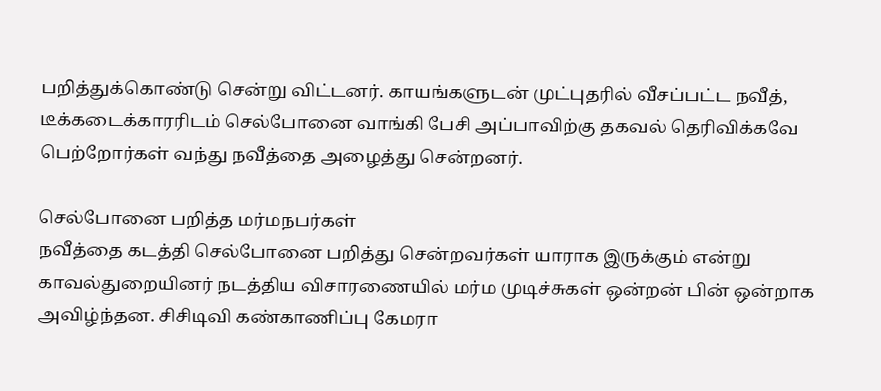பறித்துக்கொண்டு சென்று விட்டனர். காயங்களுடன் முட்புதரில் வீசப்பட்ட நவீத், டீக்கடைக்காரரிடம் செல்போனை வாங்கி பேசி அப்பாவிற்கு தகவல் தெரிவிக்கவே பெற்றோர்கள் வந்து நவீத்தை அழைத்து சென்றனர்.

செல்போனை பறித்த மர்மநபர்கள்
நவீத்தை கடத்தி செல்போனை பறித்து சென்றவர்கள் யாராக இருக்கும் என்று காவல்துறையினர் நடத்திய விசாரணையில் மர்ம முடிச்சுகள் ஒன்றன் பின் ஒன்றாக அவிழ்ந்தன. சிசிடிவி கண்காணிப்பு கேமரா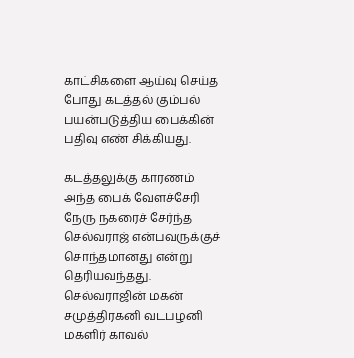காட்சிகளை ஆய்வு செய்த போது கடத்தல் கும்பல் பயன்படுத்திய பைக்கின் பதிவு எண் சிக்கியது.

கடத்தலுக்கு காரணம்
அந்த பைக் வேளச்சேரி நேரு நகரைச் சேர்ந்த செல்வராஜ் என்பவருக்குச் சொந்தமானது என்று தெரியவந்தது. செல்வராஜின் மகன் சமுத்திரகனி வடபழனி மகளிர் காவல்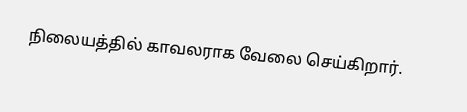நிலையத்தில் காவலராக வேலை செய்கிறார்.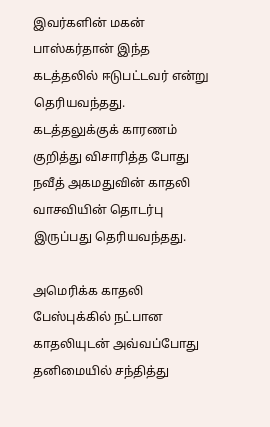இவர்களின் மகன் பாஸ்கர்தான் இந்த கடத்தலில் ஈடுபட்டவர் என்று தெரியவந்தது.
கடத்தலுக்குக் காரணம் குறித்து விசாரித்த போது நவீத் அகமதுவின் காதலி வாசவியின் தொடர்பு இருப்பது தெரியவந்தது.

அமெரிக்க காதலி
பேஸ்புக்கில் நட்பான காதலியுடன் அவ்வப்போது தனிமையில் சந்தித்து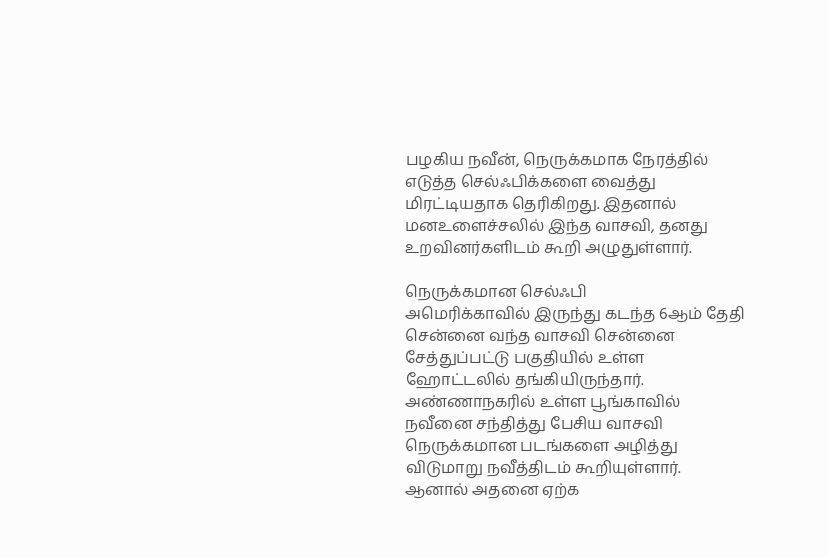பழகிய நவீன், நெருக்கமாக நேரத்தில் எடுத்த செல்ஃபிக்களை வைத்து மிரட்டியதாக தெரிகிறது. இதனால் மனஉளைச்சலில் இந்த வாசவி, தனது உறவினர்களிடம் கூறி அழுதுள்ளார்.

நெருக்கமான செல்ஃபி
அமெரிக்காவில் இருந்து கடந்த 6ஆம் தேதி சென்னை வந்த வாசவி சென்னை சேத்துப்பட்டு பகுதியில் உள்ள ஹோட்டலில் தங்கியிருந்தார்.
அண்ணாநகரில் உள்ள பூங்காவில் நவீனை சந்தித்து பேசிய வாசவி நெருக்கமான படங்களை அழித்து விடுமாறு நவீத்திடம் கூறியுள்ளார். ஆனால் அதனை ஏற்க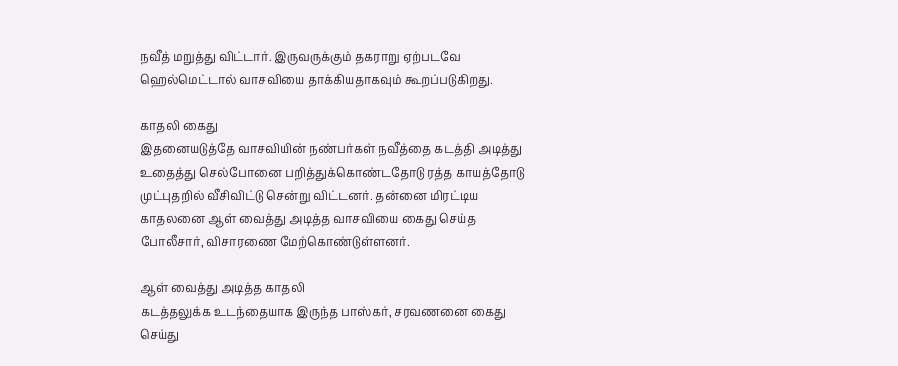நவீத் மறுத்து விட்டார். இருவருக்கும் தகராறு ஏற்படவே ஹெல்மெட்டால் வாசவியை தாக்கியதாகவும் கூறப்படுகிறது.

காதலி கைது
இதனையடுத்தே வாசவியின் நண்பர்கள் நவீத்தை கடத்தி அடித்து உதைத்து செல்போனை பறித்துக்கொண்டதோடு ரத்த காயத்தோடு முட்புதறில் வீசிவிட்டு சென்று விட்டனர். தன்னை மிரட்டிய காதலனை ஆள் வைத்து அடித்த வாசவியை கைது செய்த போலீசார், விசாரணை மேற்கொண்டுள்ளனர்.

ஆள் வைத்து அடித்த காதலி
கடத்தலுக்க உடந்தையாக இருந்த பாஸ்கர், சரவணனை கைது செய்து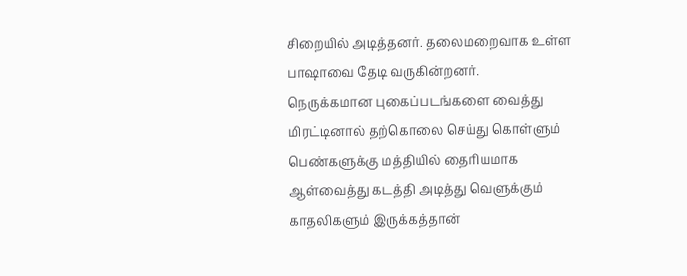சிறையில் அடித்தனர். தலைமறைவாக உள்ள பாஷாவை தேடி வருகின்றனர்.
நெருக்கமான புகைப்படங்களை வைத்து மிரட்டினால் தற்கொலை செய்து கொள்ளும் பெண்களுக்கு மத்தியில் தைரியமாக ஆள்வைத்து கடத்தி அடித்து வெளுக்கும் காதலிகளும் இருக்கத்தான்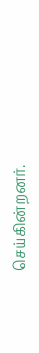செய்கின்றனர்.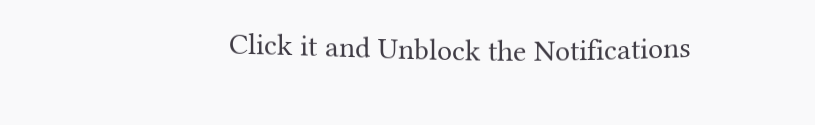Click it and Unblock the Notifications